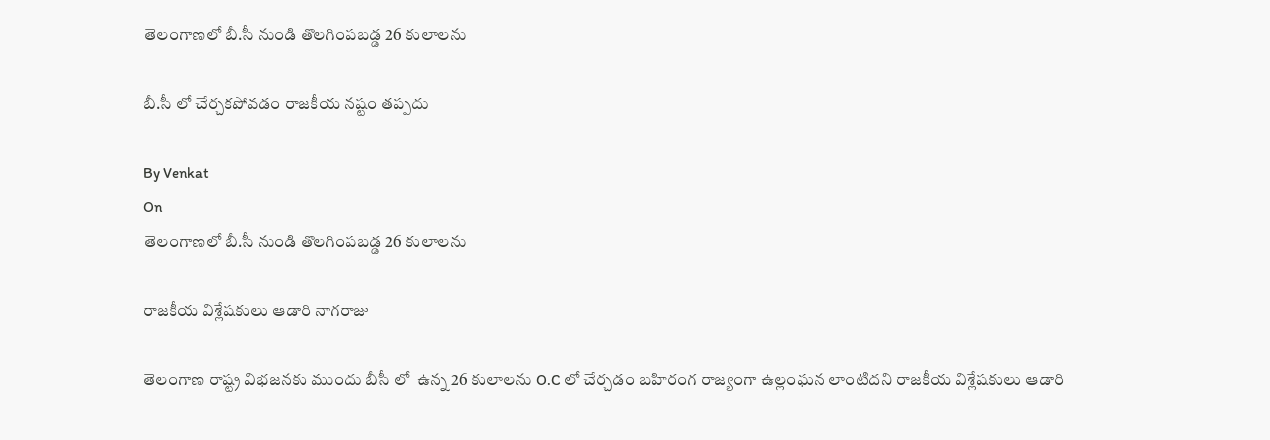తెలంగాణలో బీ.సీ నుండి తొలగింపబడ్డ 26 కులాలను

బీ.సీ లో చేర్చకపోవడం రాజకీయ నష్టం తప్పదు

By Venkat
On
తెలంగాణలో బీ.సీ నుండి తొలగింపబడ్డ 26 కులాలను

రాజకీయ విశ్లేషకులు ఆడారి నాగరాజు

తెలంగాణ రాష్ట్ర విభజనకు ముందు బీసీ లో  ఉన్న 26 కులాలను O.C లో చేర్చడం బహిరంగ రాజ్యంగా ఉల్లంఘన లాంటిదని రాజకీయ విశ్లేషకులు ఆడారి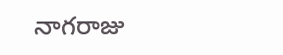నాగరాజు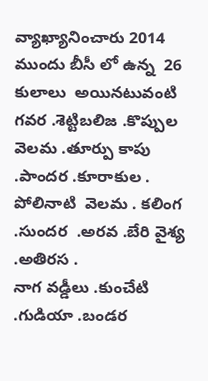వ్యాఖ్యానించారు 2014 ముందు బీసీ లో ఉన్న  26 కులాలు  అయినటువంటి  గవర .శెట్టిబలిజ .కొప్పుల వెలమ .తూర్పు కాపు .పాందర .కూరాకుల . పోలినాటి  వెలమ . కలింగ .సుందర  .అరవ .బేరి వైశ్య .అతిరస .
నాగ వడ్డీలు .కుంచేటి .గుడియా .బండర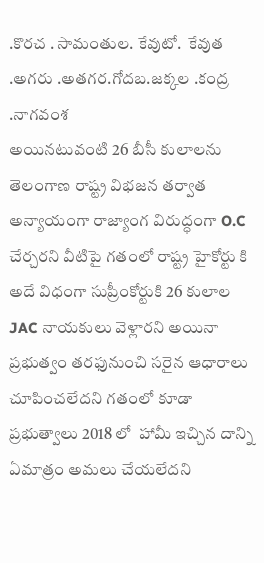.కొరచ . సామంతుల. కేవుటో.  కేవుత .అగరు .అతగర.గోదబ.జక్కల .కంద్ర .నాగవంశ
అయినటువంటి 26 బీసీ కులాలను తెలంగాణ రాష్ట్ర విభజన తర్వాత అన్యాయంగా రాజ్యాంగ విరుద్ధంగా O.C  చేర్చరని వీటిపై గతంలో రాష్ట్ర హైకోర్టు కి అదే విధంగా సుప్రీంకోర్టుకి 26 కులాల JAC నాయకులు వెళ్లారని అయినా ప్రభుత్వం తరఫునుంచి సరైన ఆధారాలు చూపించలేదని గతంలో కూడా ప్రభుత్వాలు 2018 లో  హామీ ఇచ్చిన దాన్ని ఏమాత్రం అమలు చేయలేదని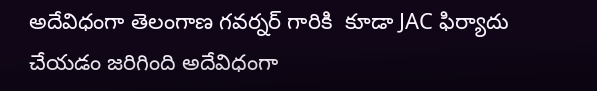అదేవిధంగా తెలంగాణ గవర్నర్ గారికి  కూడా JAC ఫిర్యాదు చేయడం జరిగింది అదేవిధంగా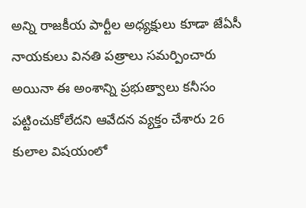అన్ని రాజకీయ పార్టీల అధ్యక్షులు కూడా జేఏసీ నాయకులు వినతి పత్రాలు సమర్పించారు అయినా ఈ అంశాన్ని ప్రభుత్వాలు కనీసం పట్టించుకోలేదని ఆవేదన వ్యక్తం చేశారు 26 కులాల విషయంలో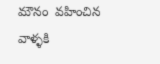మౌనం  వహించిన వాళ్ళకి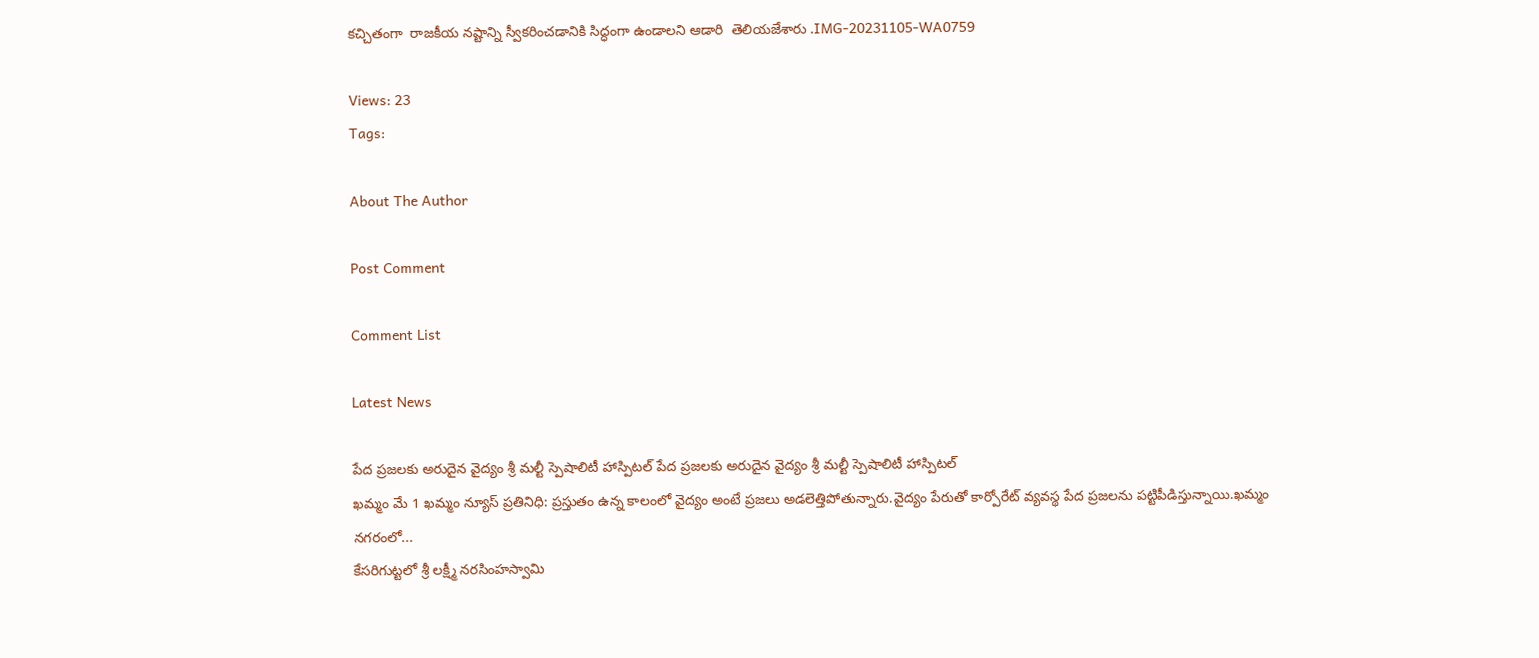కచ్చితంగా  రాజకీయ నష్టాన్ని స్వీకరించడానికి సిద్ధంగా ఉండాలని ఆడారి  తెలియజేశారు .IMG-20231105-WA0759

Views: 23
Tags:

About The Author

Post Comment

Comment List

Latest News

పేద ప్రజలకు అరుదైన వైద్యం శ్రీ మల్టీ స్పెషాలిటీ హాస్పిటల్ పేద ప్రజలకు అరుదైన వైద్యం శ్రీ మల్టీ స్పెషాలిటీ హాస్పిటల్
ఖమ్మం మే 1 ఖమ్మం న్యూస్ ప్రతినిధి: ప్రస్తుతం ఉన్న కాలంలో వైద్యం అంటే ప్రజలు అడలెత్తిపోతున్నారు.వైద్యం పేరుతో కార్పోరేట్ వ్యవస్థ పేద ప్రజలను పట్టిపీడిస్తున్నాయి.ఖమ్మం నగరంలో...
కేసరిగుట్టలో శ్రీ లక్ష్మీ నరసింహస్వామి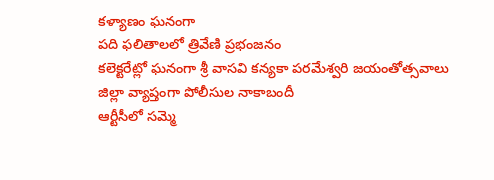కళ్యాణం ఘనంగా
పది ఫలితాలలో త్రివేణి ప్రభంజనం
కలెక్టరేట్లో ఘనంగా శ్రీ వాసవి కన్యకా పరమేశ్వరి జయంతోత్సవాలు
జిల్లా వ్యాప్తంగా పోలీసుల నాకాబందీ
ఆర్టీసీలో సమ్మె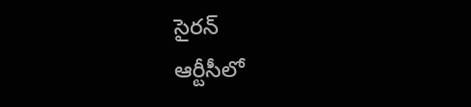సైరన్
ఆర్టీసీలో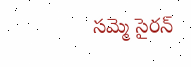సమ్మె సైరన్